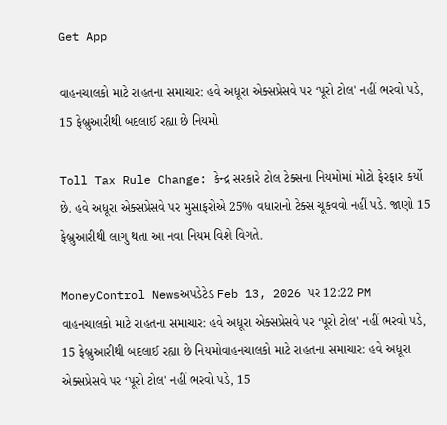Get App

વાહનચાલકો માટે રાહતના સમાચાર: હવે અધૂરા એક્સપ્રેસવે પર ‘પૂરો ટોલ' નહીં ભરવો પડે, 15 ફેબ્રુઆરીથી બદલાઈ રહ્યા છે નિયમો

Toll Tax Rule Change: કેન્દ્ર સરકારે ટોલ ટેક્સના નિયમોમાં મોટો ફેરફાર કર્યો છે. હવે અધૂરા એક્સપ્રેસવે પર મુસાફરોએ 25% વધારાનો ટેક્સ ચૂકવવો નહીં પડે. જાણો 15 ફેબ્રુઆરીથી લાગુ થતા આ નવા નિયમ વિશે વિગતે.

MoneyControl Newsઅપડેટેડ Feb 13, 2026 પર 12:22 PM
વાહનચાલકો માટે રાહતના સમાચાર: હવે અધૂરા એક્સપ્રેસવે પર ‘પૂરો ટોલ' નહીં ભરવો પડે, 15 ફેબ્રુઆરીથી બદલાઈ રહ્યા છે નિયમોવાહનચાલકો માટે રાહતના સમાચાર: હવે અધૂરા એક્સપ્રેસવે પર ‘પૂરો ટોલ' નહીં ભરવો પડે, 15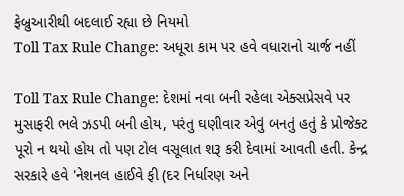ફેબ્રુઆરીથી બદલાઈ રહ્યા છે નિયમો
Toll Tax Rule Change: અધૂરા કામ પર હવે વધારાનો ચાર્જ નહીં

Toll Tax Rule Change: દેશમાં નવા બની રહેલા એક્સપ્રેસવે પર મુસાફરી ભલે ઝડપી બની હોય, પરંતુ ઘણીવાર એવું બનતું હતું કે પ્રોજેક્ટ પૂરો ન થયો હોય તો પણ ટોલ વસૂલાત શરૂ કરી દેવામાં આવતી હતી. કેન્દ્ર સરકારે હવે 'નેશનલ હાઈવે ફી (દર નિર્ધારણ અને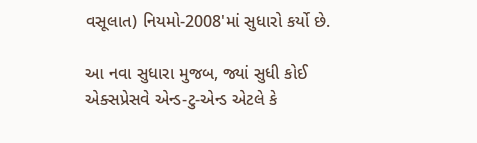વસૂલાત) નિયમો-2008'માં સુધારો કર્યો છે.

આ નવા સુધારા મુજબ, જ્યાં સુધી કોઈ એક્સપ્રેસવે એન્ડ-ટુ-એન્ડ એટલે કે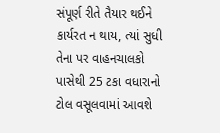સંપૂર્ણ રીતે તૈયાર થઈને કાર્યરત ન થાય, ત્યાં સુધી તેના પર વાહનચાલકો પાસેથી 25 ટકા વધારાનો ટોલ વસૂલવામાં આવશે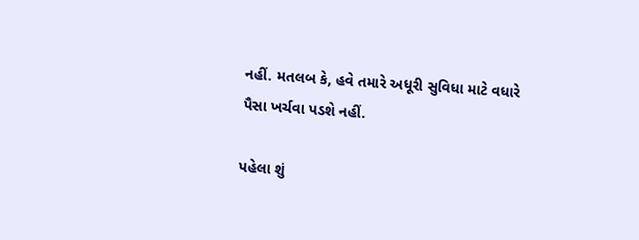નહીં. મતલબ કે, હવે તમારે અધૂરી સુવિધા માટે વધારે પૈસા ખર્ચવા પડશે નહીં.

પહેલા શું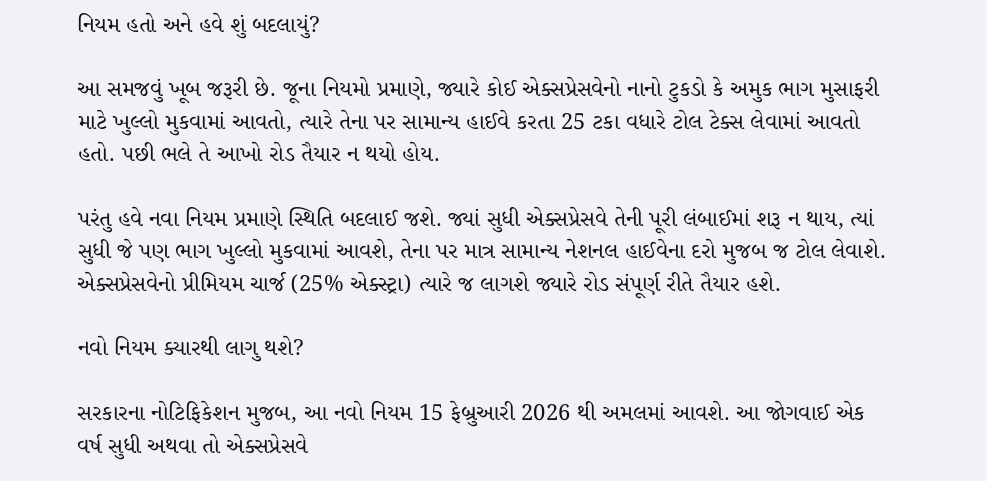નિયમ હતો અને હવે શું બદલાયું?

આ સમજવું ખૂબ જરૂરી છે. જૂના નિયમો પ્રમાણે, જ્યારે કોઈ એક્સપ્રેસવેનો નાનો ટુકડો કે અમુક ભાગ મુસાફરી માટે ખુલ્લો મુકવામાં આવતો, ત્યારે તેના પર સામાન્ય હાઈવે કરતા 25 ટકા વધારે ટોલ ટેક્સ લેવામાં આવતો હતો. પછી ભલે તે આખો રોડ તૈયાર ન થયો હોય.

પરંતુ હવે નવા નિયમ પ્રમાણે સ્થિતિ બદલાઈ જશે. જ્યાં સુધી એક્સપ્રેસવે તેની પૂરી લંબાઈમાં શરૂ ન થાય, ત્યાં સુધી જે પણ ભાગ ખુલ્લો મુકવામાં આવશે, તેના પર માત્ર સામાન્ય નેશનલ હાઈવેના દરો મુજબ જ ટોલ લેવાશે. એક્સપ્રેસવેનો પ્રીમિયમ ચાર્જ (25% એક્સ્ટ્રા) ત્યારે જ લાગશે જ્યારે રોડ સંપૂર્ણ રીતે તૈયાર હશે.

નવો નિયમ ક્યારથી લાગુ થશે?

સરકારના નોટિફિકેશન મુજબ, આ નવો નિયમ 15 ફેબ્રુઆરી 2026 થી અમલમાં આવશે. આ જોગવાઈ એક વર્ષ સુધી અથવા તો એક્સપ્રેસવે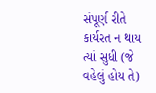સંપૂર્ણ રીતે કાર્યરત ન થાય ત્યાં સુધી (જે વહેલું હોય તે)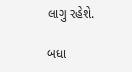લાગુ રહેશે.

બધા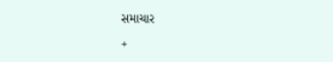સમાચાર

+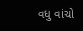વધુ વાંચો